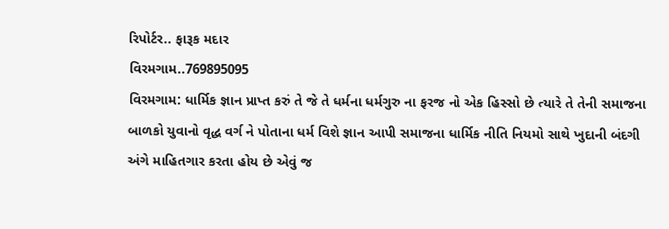રિપોર્ટર.. ફારૂક મદાર
વિરમગામ..769895095
વિરમગામ: ધાર્મિક જ્ઞાન પ્રાપ્ત કરું તે જે તે ધર્મના ધર્મગુરુ ના ફરજ નો એક હિસ્સો છે ત્યારે તે તેની સમાજના બાળકો યુવાનો વૃદ્ધ વર્ગ ને પોતાના ધર્મ વિશે જ્ઞાન આપી સમાજના ધાર્મિક નીતિ નિયમો સાથે ખુદાની બંદગી અંગે માહિતગાર કરતા હોય છે એવું જ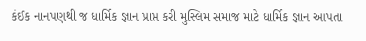કંઈક નાનપણથી જ ધાર્મિક જ્ઞાન પ્રાપ્ત કરી મુસ્લિમ સમાજ માટે ધાર્મિક જ્ઞાન આપતા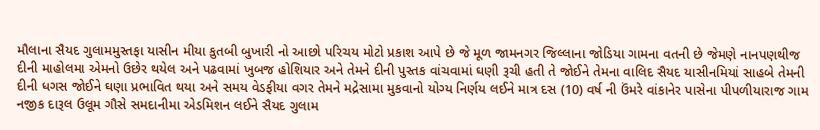મૌલાના સૈયદ ગુલામમુસ્તફા યાસીન મીયા કુતબી બુખારી નો આછો પરિચય મોટો પ્રકાશ આપે છે જે મૂળ જામનગર જિલ્લાના જોડિયા ગામના વતની છે જેમણે નાનપણથીજ દીની માહોલમા એમનો ઉછેર થયેલ અને પઢવામાં ખુબજ હોશિયાર અને તેમને દીની પુસ્તક વાંચવામાં ઘણી રૂચી હતી તે જોઈને તેમના વાલિદ સૈયદ યાસીનમિયાં સાહબે તેમની દીની ધગસ જોઈને ઘણા પ્રભાવિત થયા અને સમય વેડફીયા વગર તેમને મદ્રેસામા મુકવાનો યોગ્ય નિર્ણય લઈને માત્ર દસ (10) વર્ષ ની ઉંમરે વાંકાનેર પાસેના પીપળીયારાજ ગામ નજીક દારૂલ ઉલૂમ ગૌસે સમદાનીમા એડમિશન લઈને સૈયદ ગુલામ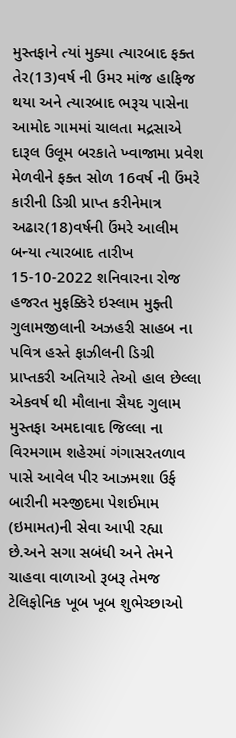મુસ્તફાને ત્યાં મુક્યા ત્યારબાદ ફક્ત તેર(13)વર્ષ ની ઉમર માંજ હાફિજ થયા અને ત્યારબાદ ભરૂચ પાસેના આમોદ ગામમાં ચાલતા મદ્રસાએ દારૂલ ઉલૂમ બરકાતે ખ્વાજામા પ્રવેશ મેળવીને ફક્ત સોળ 16વર્ષ ની ઉંમરે કારીની ડિગ્રી પ્રાપ્ત કરીનેમાત્ર અઢાર(18)વર્ષની ઉંમરે આલીમ બન્યા ત્યારબાદ તારીખ 15-10-2022 શનિવારના રોજ હજરત મુફક્કિરે ઇસ્લામ મુફ્તી ગુલામજીલાની અઝહરી સાહબ ના પવિત્ર હસ્તે ફાઝીલની ડિગ્રી પ્રાપ્તકરી અતિયારે તેઓ હાલ છેલ્લા એકવર્ષ થી મૌલાના સૈયદ ગુલામ મુસ્તફા અમદાવાદ જિલ્લા ના વિરમગામ શહેરમાં ગંગાસરતળાવ પાસે આવેલ પીર આઝમશા ઉર્ફ બારીની મસ્જીદમા પેશઈમામ (ઇમામત)ની સેવા આપી રહ્યા છે.અને સગા સબંધી અને તેમને ચાહવા વાળાઓ રૂબરૂ તેમજ ટેલિફોનિક ખૂબ ખૂબ શુભેચ્છાઓ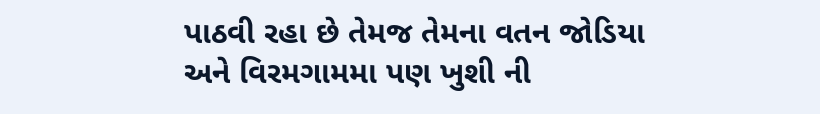પાઠવી રહા છે તેમજ તેમના વતન જોડિયા અને વિરમગામમા પણ ખુશી ની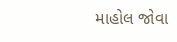માહોલ જોવા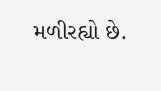મળીરહ્યો છે.